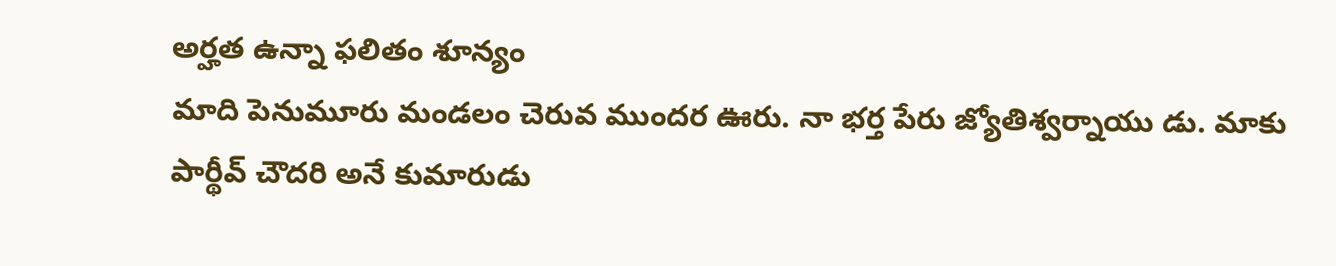అర్హత ఉన్నా ఫలితం శూన్యం
మాది పెనుమూరు మండలం చెరువ ముందర ఊరు. నా భర్త పేరు జ్యోతిశ్వర్నాయు డు. మాకు పార్థీవ్ చౌదరి అనే కుమారుడు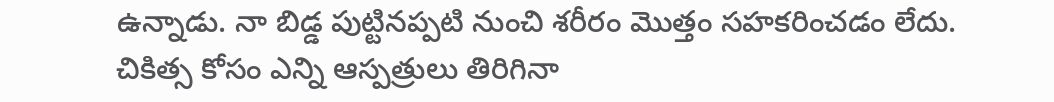ఉన్నాడు. నా బిడ్డ పుట్టినప్పటి నుంచి శరీరం మొత్తం సహకరించడం లేదు. చికిత్స కోసం ఎన్ని ఆస్పత్రులు తిరిగినా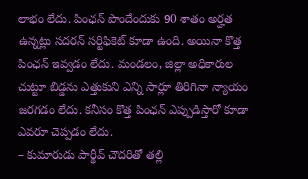లాభం లేదు. పింఛన్ పొందేందుకు 90 శాతం అర్హత ఉన్నట్లు సదరన్ సర్టిఫికెట్ కూడా ఉంది. అయినా కొత్త పింఛన్ ఇవ్వడం లేదు. మండలం, జిల్లా అధికారుల చుట్టూ బిడ్డను ఎత్తుకుని ఎన్ని సార్లూ తిరిగినా న్యాయం జరగడం లేదు. కనీసం కొత్త పింఛన్ ఎప్పుడిస్తారో కూడా ఎవరూ చెప్పడం లేదు.
– కుమారుడు పార్థీవ్ చౌదరితో తల్లి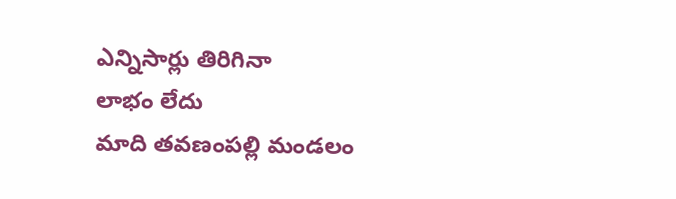ఎన్నిసార్లు తిరిగినా
లాభం లేదు
మాది తవణంపల్లి మండలం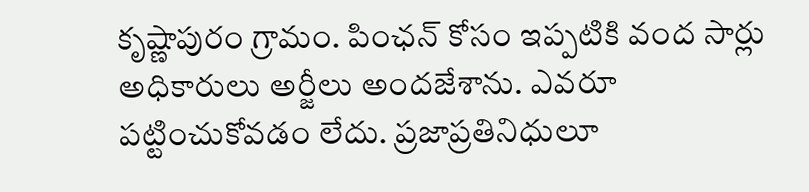కృష్ణాపురం గ్రామం. పింఛన్ కోసం ఇప్పటికి వంద సార్లు అధికారులు అర్జీలు అందజేశాను. ఎవరూ పట్టించుకోవడం లేదు. ప్రజాప్రతినిధులూ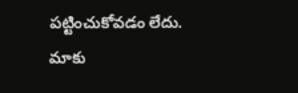పట్టించుకోవడం లేదు. మాకు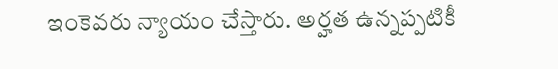ఇంకెవరు న్యాయం చేస్తారు. అర్హత ఉన్నప్పటికీ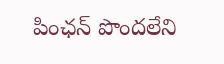పింఛన్ పొందలేని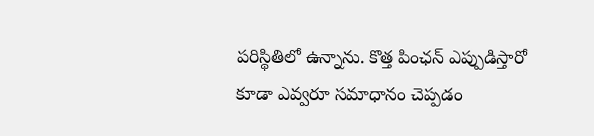పరిస్థితిలో ఉన్నాను. కొత్త పింఛన్ ఎప్పుడిస్తారో కూడా ఎవ్వరూ సమాధానం చెప్పడం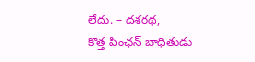లేదు. – దశరథ,
కొత్త పింఛన్ బాధితుడు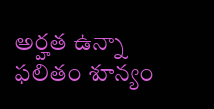అర్హత ఉన్నా ఫలితం శూన్యం